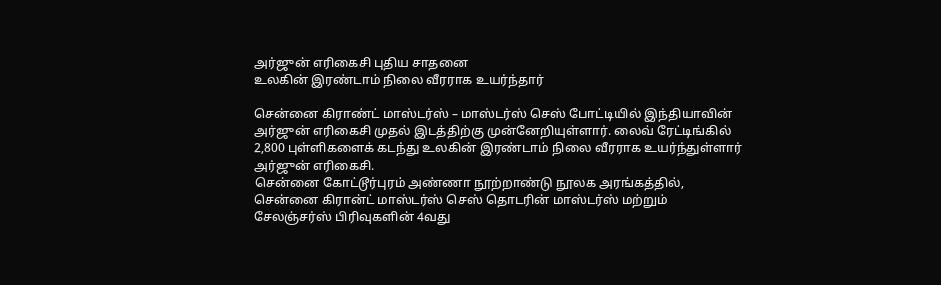அர்ஜுன் எரிகைசி புதிய சாதனை
உலகின் இரண்டாம் நிலை வீரராக உயர்ந்தார்

சென்னை கிராண்ட் மாஸ்டர்ஸ் – மாஸ்டர்ஸ் செஸ் போட்டியில் இந்தியாவின் அர்ஜுன் எரிகைசி முதல் இடத்திற்கு முன்னேறியுள்ளார். லைவ் ரேட்டிங்கில் 2,800 புள்ளிகளைக் கடந்து உலகின் இரண்டாம் நிலை வீரராக உயர்ந்துள்ளார் அர்ஜுன் எரிகைசி.
சென்னை கோட்டூர்புரம் அண்ணா நூற்றாண்டு நூலக அரங்கத்தில், சென்னை கிரான்ட் மாஸ்டர்ஸ் செஸ் தொடரின் மாஸ்டர்ஸ் மற்றும் சேலஞ்சர்ஸ் பிரிவுகளின் 4வது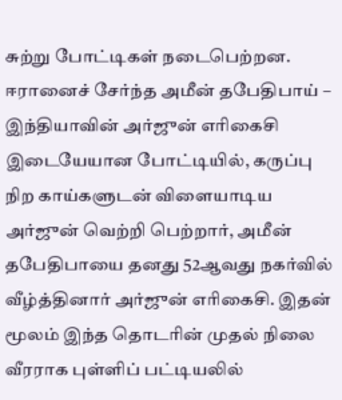சுற்று போட்டிகள் நடைபெற்றன. ஈரானைச் சேர்ந்த அமீன் தபேதிபாய் – இந்தியாவின் அர்ஜுன் எரிகைசி இடையேயான போட்டியில், கருப்பு நிற காய்களுடன் விளையாடிய அர்ஜுன் வெற்றி பெற்றார், அமீன் தபேதிபாயை தனது 52ஆவது நகர்வில் வீழ்த்தினார் அர்ஜுன் எரிகைசி. இதன் மூலம் இந்த தொடரின் முதல் நிலை வீரராக புள்ளிப் பட்டியலில்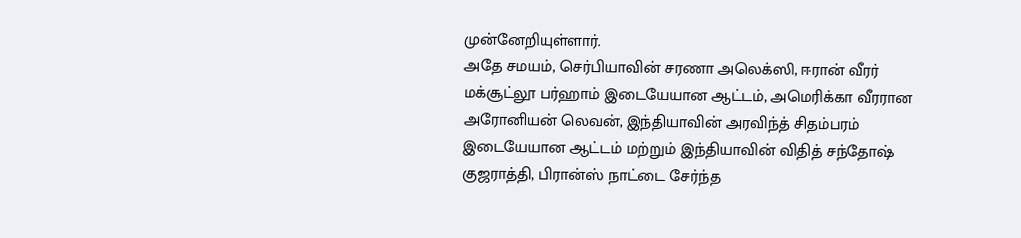முன்னேறியுள்ளார்.
அதே சமயம், செர்பியாவின் சரணா அலெக்ஸி, ஈரான் வீரர் மக்சூட்லூ பர்ஹாம் இடையேயான ஆட்டம், அமெரிக்கா வீரரான அரோனியன் லெவன், இந்தியாவின் அரவிந்த் சிதம்பரம் இடையேயான ஆட்டம் மற்றும் இந்தியாவின் விதித் சந்தோஷ் குஜராத்தி, பிரான்ஸ் நாட்டை சேர்ந்த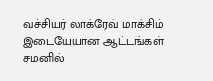வச்சியர் லாக்ரேவ் மாக்சிம் இடையேயான ஆட்டங்கள் சமனில்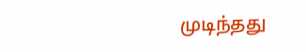முடிந்தது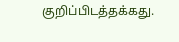குறிப்பிடத்தக்கது.